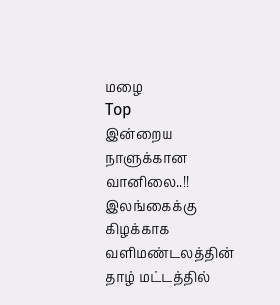மழை
Top
இன்றைய நாளுக்கான வானிலை..!!
இலங்கைக்கு கிழக்காக வளிமண்டலத்தின் தாழ் மட்டத்தில்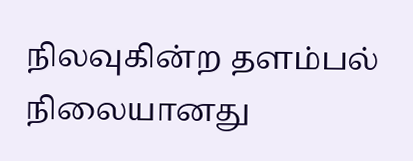நிலவுகின்ற தளம்பல் நிலையானது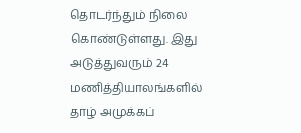தொடர்ந்தும் நிலை கொண்டுள்ளது. இது அடுத்துவரும் 24 மணித்தியாலங்களில் தாழ் அமுக்கப்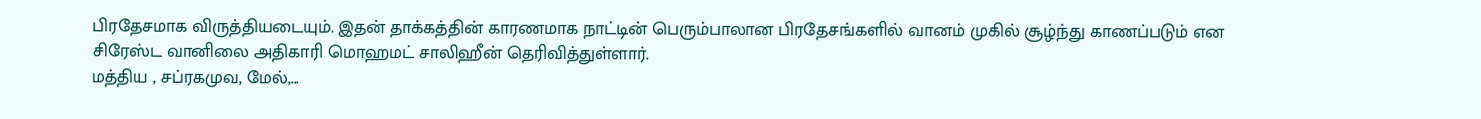பிரதேசமாக விருத்தியடையும். இதன் தாக்கத்தின் காரணமாக நாட்டின் பெரும்பாலான பிரதேசங்களில் வானம் முகில் சூழ்ந்து காணப்படும் என சிரேஸ்ட வானிலை அதிகாரி மொஹமட் சாலிஹீன் தெரிவித்துள்ளார்.
மத்திய , சப்ரகமுவ, மேல்,...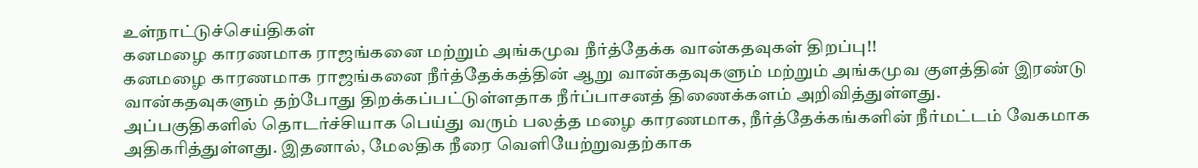உள்நாட்டுச்செய்திகள்
கனமழை காரணமாக ராஜங்கனை மற்றும் அங்கமுவ நீர்த்தேக்க வான்கதவுகள் திறப்பு!!
கனமழை காரணமாக ராஜங்கனை நீர்த்தேக்கத்தின் ஆறு வான்கதவுகளும் மற்றும் அங்கமுவ குளத்தின் இரண்டு வான்கதவுகளும் தற்போது திறக்கப்பட்டுள்ளதாக நீர்ப்பாசனத் திணைக்களம் அறிவித்துள்ளது.
அப்பகுதிகளில் தொடர்ச்சியாக பெய்து வரும் பலத்த மழை காரணமாக, நீர்த்தேக்கங்களின் நீர்மட்டம் வேகமாக அதிகரித்துள்ளது. இதனால், மேலதிக நீரை வெளியேற்றுவதற்காக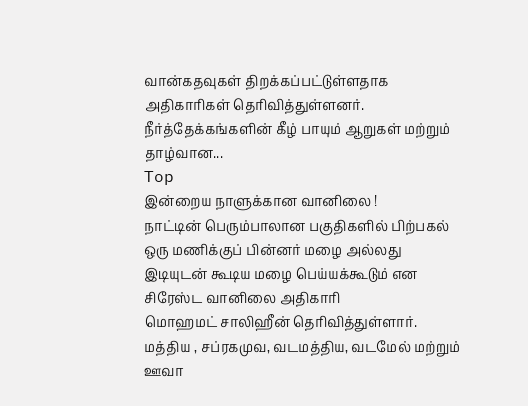வான்கதவுகள் திறக்கப்பட்டுள்ளதாக அதிகாரிகள் தெரிவித்துள்ளனர்.
நீர்த்தேக்கங்களின் கீழ் பாயும் ஆறுகள் மற்றும் தாழ்வான...
Top
இன்றைய நாளுக்கான வானிலை !
நாட்டின் பெரும்பாலான பகுதிகளில் பிற்பகல் ஒரு மணிக்குப் பின்னர் மழை அல்லது இடியுடன் கூடிய மழை பெய்யக்கூடும் என சிரேஸ்ட வானிலை அதிகாரி
மொஹமட் சாலிஹீன் தெரிவித்துள்ளார்.
மத்திய , சப்ரகமுவ, வடமத்திய, வடமேல் மற்றும் ஊவா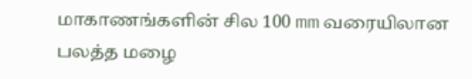மாகாணங்களின் சில 100 mm வரையிலான பலத்த மழை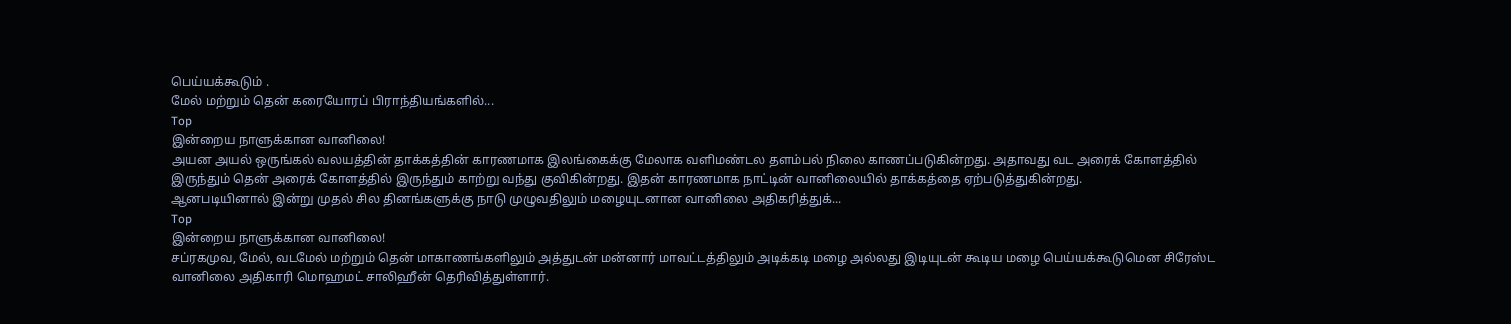பெய்யக்கூடும் .
மேல் மற்றும் தென் கரையோரப் பிராந்தியங்களில்...
Top
இன்றைய நாளுக்கான வானிலை!
அயன அயல் ஒருங்கல் வலயத்தின் தாக்கத்தின் காரணமாக இலங்கைக்கு மேலாக வளிமண்டல தளம்பல் நிலை காணப்படுகின்றது. அதாவது வட அரைக் கோளத்தில் இருந்தும் தென் அரைக் கோளத்தில் இருந்தும் காற்று வந்து குவிகின்றது. இதன் காரணமாக நாட்டின் வானிலையில் தாக்கத்தை ஏற்படுத்துகின்றது.
ஆனபடியினால் இன்று முதல் சில தினங்களுக்கு நாடு முழுவதிலும் மழையுடனான வானிலை அதிகரித்துக்...
Top
இன்றைய நாளுக்கான வானிலை!
சப்ரகமுவ, மேல், வடமேல் மற்றும் தென் மாகாணங்களிலும் அத்துடன் மன்னார் மாவட்டத்திலும் அடிக்கடி மழை அல்லது இடியுடன் கூடிய மழை பெய்யக்கூடுமென சிரேஸ்ட வானிலை அதிகாரி மொஹமட் சாலிஹீன் தெரிவித்துள்ளார்.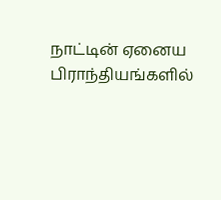நாட்டின் ஏனைய பிராந்தியங்களில்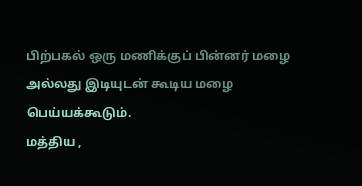பிற்பகல் ஒரு மணிக்குப் பின்னர் மழை அல்லது இடியுடன் கூடிய மழை பெய்யக்கூடும்.
மத்திய ,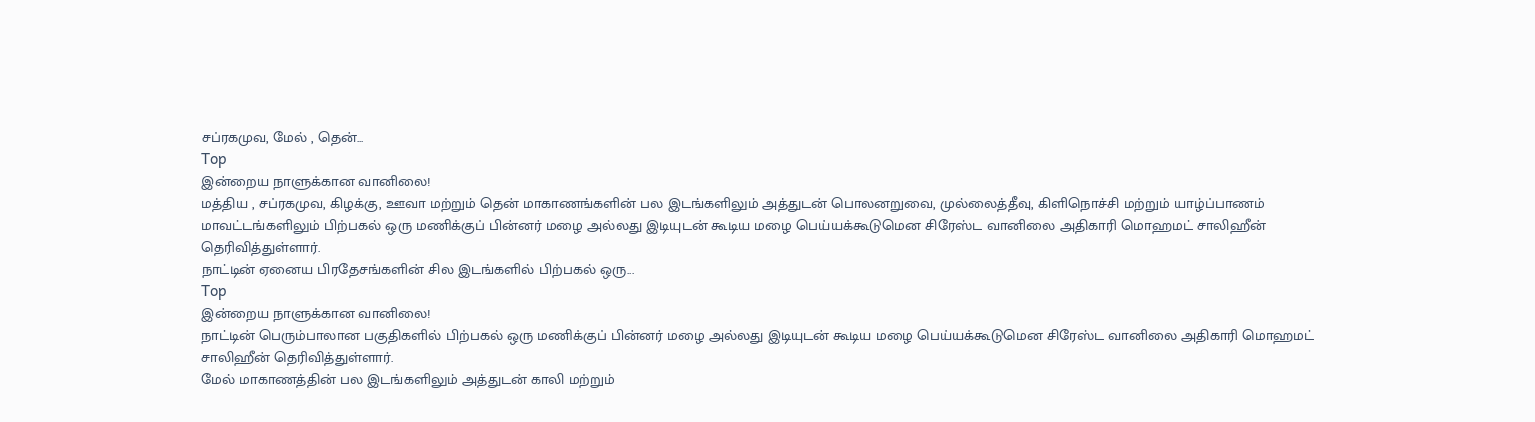சப்ரகமுவ, மேல் , தென்...
Top
இன்றைய நாளுக்கான வானிலை!
மத்திய , சப்ரகமுவ, கிழக்கு, ஊவா மற்றும் தென் மாகாணங்களின் பல இடங்களிலும் அத்துடன் பொலனறுவை, முல்லைத்தீவு, கிளிநொச்சி மற்றும் யாழ்ப்பாணம் மாவட்டங்களிலும் பிற்பகல் ஒரு மணிக்குப் பின்னர் மழை அல்லது இடியுடன் கூடிய மழை பெய்யக்கூடுமென சிரேஸ்ட வானிலை அதிகாரி மொஹமட் சாலிஹீன் தெரிவித்துள்ளார்.
நாட்டின் ஏனைய பிரதேசங்களின் சில இடங்களில் பிற்பகல் ஒரு...
Top
இன்றைய நாளுக்கான வானிலை!
நாட்டின் பெரும்பாலான பகுதிகளில் பிற்பகல் ஒரு மணிக்குப் பின்னர் மழை அல்லது இடியுடன் கூடிய மழை பெய்யக்கூடுமென சிரேஸ்ட வானிலை அதிகாரி மொஹமட் சாலிஹீன் தெரிவித்துள்ளார்.
மேல் மாகாணத்தின் பல இடங்களிலும் அத்துடன் காலி மற்றும்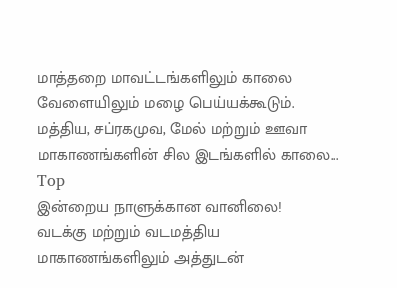மாத்தறை மாவட்டங்களிலும் காலை வேளையிலும் மழை பெய்யக்கூடும்.
மத்திய, சப்ரகமுவ, மேல் மற்றும் ஊவா மாகாணங்களின் சில இடங்களில் காலை...
Top
இன்றைய நாளுக்கான வானிலை!
வடக்கு மற்றும் வடமத்திய மாகாணங்களிலும் அத்துடன்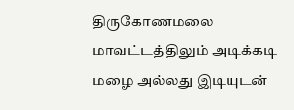திருகோணமலை மாவட்டத்திலும் அடிக்கடி மழை அல்லது இடியுடன்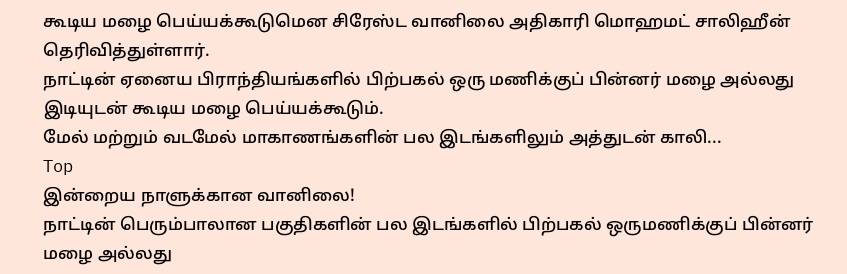கூடிய மழை பெய்யக்கூடுமென சிரேஸ்ட வானிலை அதிகாரி மொஹமட் சாலிஹீன் தெரிவித்துள்ளார்.
நாட்டின் ஏனைய பிராந்தியங்களில் பிற்பகல் ஒரு மணிக்குப் பின்னர் மழை அல்லது இடியுடன் கூடிய மழை பெய்யக்கூடும்.
மேல் மற்றும் வடமேல் மாகாணங்களின் பல இடங்களிலும் அத்துடன் காலி...
Top
இன்றைய நாளுக்கான வானிலை!
நாட்டின் பெரும்பாலான பகுதிகளின் பல இடங்களில் பிற்பகல் ஒருமணிக்குப் பின்னர் மழை அல்லது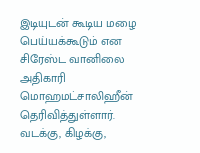இடியுடன் கூடிய மழை பெய்யக்கூடும் என சிரேஸ்ட வானிலை அதிகாரி மொஹமட்சாலிஹீன் தெரிவித்துள்ளார்.
வடக்கு, கிழக்கு,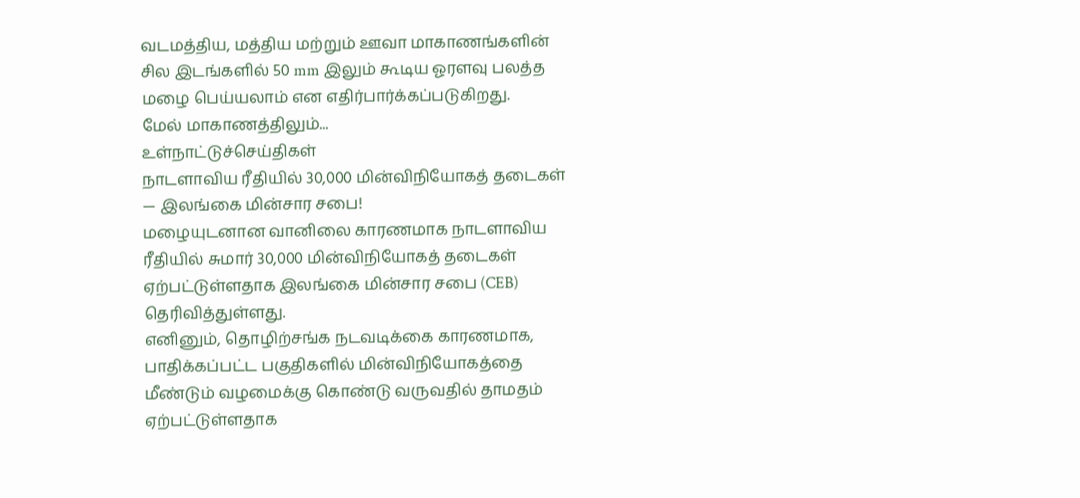வடமத்திய, மத்திய மற்றும் ஊவா மாகாணங்களின் சில இடங்களில் 50 mm இலும் கூடிய ஓரளவு பலத்த மழை பெய்யலாம் என எதிர்பார்க்கப்படுகிறது.
மேல் மாகாணத்திலும்...
உள்நாட்டுச்செய்திகள்
நாடளாவிய ரீதியில் 30,000 மின்விநியோகத் தடைகள் — இலங்கை மின்சார சபை!
மழையுடனான வானிலை காரணமாக நாடளாவிய ரீதியில் சுமார் 30,000 மின்விநியோகத் தடைகள் ஏற்பட்டுள்ளதாக இலங்கை மின்சார சபை (CEB) தெரிவித்துள்ளது.
எனினும், தொழிற்சங்க நடவடிக்கை காரணமாக, பாதிக்கப்பட்ட பகுதிகளில் மின்விநியோகத்தை மீண்டும் வழமைக்கு கொண்டு வருவதில் தாமதம் ஏற்பட்டுள்ளதாக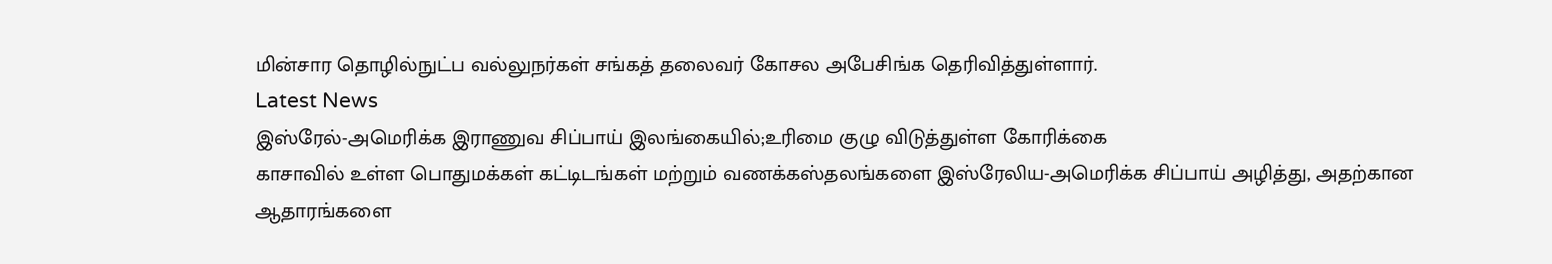மின்சார தொழில்நுட்ப வல்லுநர்கள் சங்கத் தலைவர் கோசல அபேசிங்க தெரிவித்துள்ளார்.
Latest News
இஸ்ரேல்-அமெரிக்க இராணுவ சிப்பாய் இலங்கையில்;உரிமை குழு விடுத்துள்ள கோரிக்கை
காசாவில் உள்ள பொதுமக்கள் கட்டிடங்கள் மற்றும் வணக்கஸ்தலங்களை இஸ்ரேலிய-அமெரிக்க சிப்பாய் அழித்து, அதற்கான ஆதாரங்களை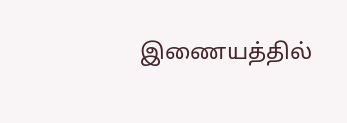இணையத்தில்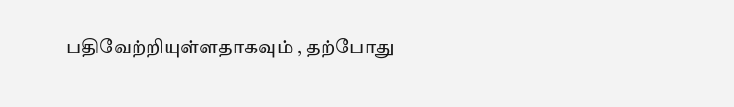பதிவேற்றியுள்ளதாகவும் , தற்போது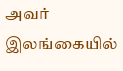அவர் இலங்கையில்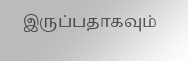இருப்பதாகவும்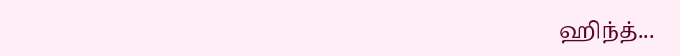ஹிந்த்...